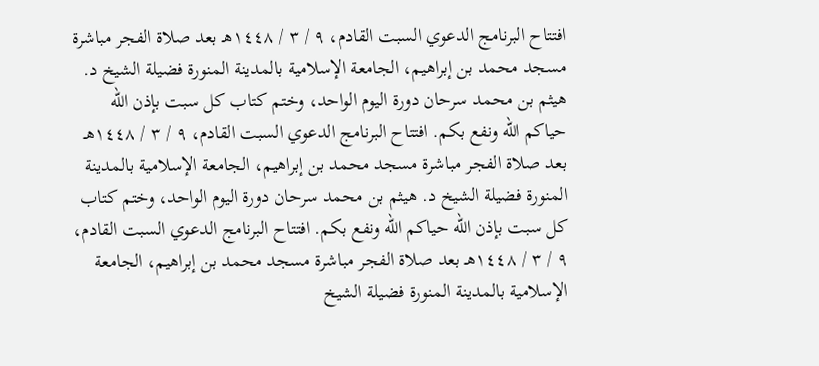افتتاح البرنامج الدعوي السبت القادم، ٩ / ٣ / ١٤٤٨هـ بعد صلاة الفجر مباشرة مسجد محمد بن إبراهيم، الجامعة الإسلامية بالمدينة المنورة فضيلة الشيخ د. هيثم بن محمد سرحان دورة اليوم الواحد، وختم كتاب كل سبت بإذن الله حياكم الله ونفع بكم. افتتاح البرنامج الدعوي السبت القادم، ٩ / ٣ / ١٤٤٨هـ بعد صلاة الفجر مباشرة مسجد محمد بن إبراهيم، الجامعة الإسلامية بالمدينة المنورة فضيلة الشيخ د. هيثم بن محمد سرحان دورة اليوم الواحد، وختم كتاب كل سبت بإذن الله حياكم الله ونفع بكم. افتتاح البرنامج الدعوي السبت القادم، ٩ / ٣ / ١٤٤٨هـ بعد صلاة الفجر مباشرة مسجد محمد بن إبراهيم، الجامعة الإسلامية بالمدينة المنورة فضيلة الشيخ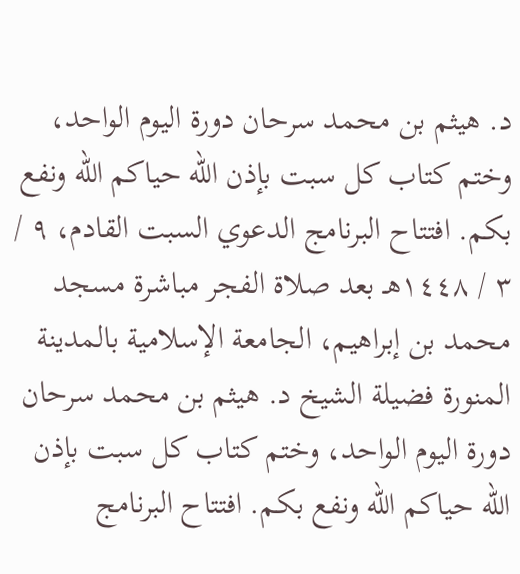د. هيثم بن محمد سرحان دورة اليوم الواحد، وختم كتاب كل سبت بإذن الله حياكم الله ونفع بكم. افتتاح البرنامج الدعوي السبت القادم، ٩ / ٣ / ١٤٤٨هـ بعد صلاة الفجر مباشرة مسجد محمد بن إبراهيم، الجامعة الإسلامية بالمدينة المنورة فضيلة الشيخ د. هيثم بن محمد سرحان دورة اليوم الواحد، وختم كتاب كل سبت بإذن الله حياكم الله ونفع بكم. افتتاح البرنامج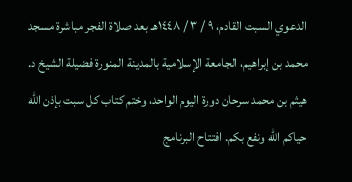الدعوي السبت القادم، ٩ / ٣ / ١٤٤٨هـ بعد صلاة الفجر مباشرة مسجد محمد بن إبراهيم، الجامعة الإسلامية بالمدينة المنورة فضيلة الشيخ د. هيثم بن محمد سرحان دورة اليوم الواحد، وختم كتاب كل سبت بإذن الله حياكم الله ونفع بكم. افتتاح البرنامج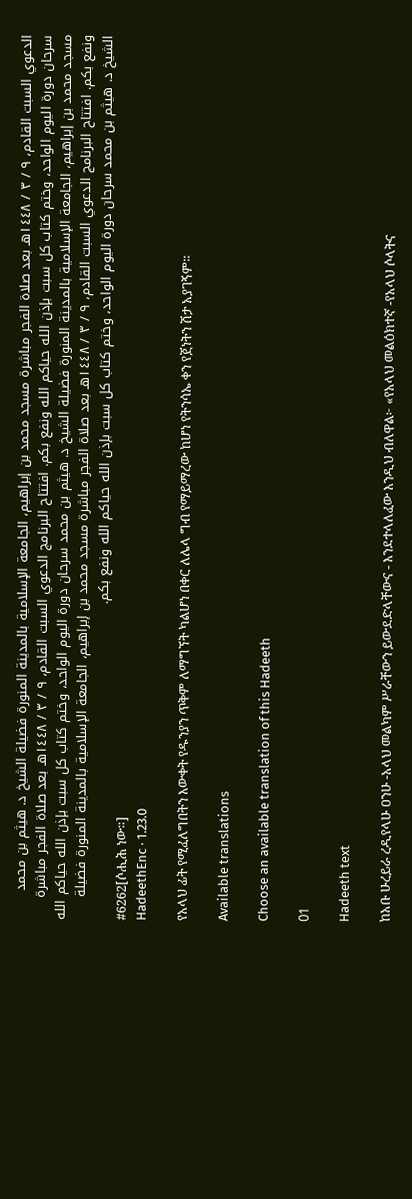الدعوي السبت القادم، ٩ / ٣ / ١٤٤٨هـ بعد صلاة الفجر مباشرة مسجد محمد بن إبراهيم، الجامعة الإسلامية بالمدينة المنورة فضيلة الشيخ د. هيثم بن محمد سرحان دورة اليوم الواحد، وختم كتاب كل سبت بإذن الله حياكم الله ونفع بكم. افتتاح البرنامج الدعوي السبت القادم، ٩ / ٣ / ١٤٤٨هـ بعد صلاة الفجر مباشرة مسجد محمد بن إبراهيم، الجامعة الإسلامية بالمدينة المنورة فضيلة الشيخ د. هيثم بن محمد سرحان دورة اليوم الواحد، وختم كتاب كل سبت بإذن الله حياكم الله ونفع بكم. افتتاح البرنامج الدعوي السبت القادم، ٩ / ٣ / ١٤٤٨هـ بعد صلاة الفجر مباشرة مسجد محمد بن إبراهيم، الجامعة الإسلامية بالمدينة المنورة فضيلة الشيخ د. هيثم بن محمد سرحان دورة اليوم الواحد، وختم كتاب كل سبت بإذن الله حياكم الله ونفع بكم.
#6262[ሶሒሕ ነው።]
HadeethEnc · 1.23.0

የአላህ ፊት የሚፈለግበትን እውቀት የዱንያን ጥቅም ለማግኘት ካልሆነ በቀር ለሌላ ግብ የማይማረው ከሆነ የትንሳኤ ቀን የጀነትን ሽታ አያገኝም።

Available translations

Choose an available translation of this Hadeeth

01

Hadeeth text

ከአቡ ሁረይራ ረዲየላሁ ዐንሁ -አላህ መልካም ሥራቸውን ይውደድላቸውና - እንደተላለፈው እንዲህ ብለዋል፦ «የአላህ መልዕክተኛ -የአላህ ሶላትና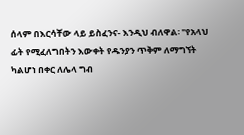ሰላም በእርሳቸው ላይ ይስፈንና- እንዲህ ብለዋል፡ "የአላህ ፊት የሚፈለግበትን እውቀት የዱንያን ጥቅም ለማግኘት ካልሆነ በቀር ለሌላ ግብ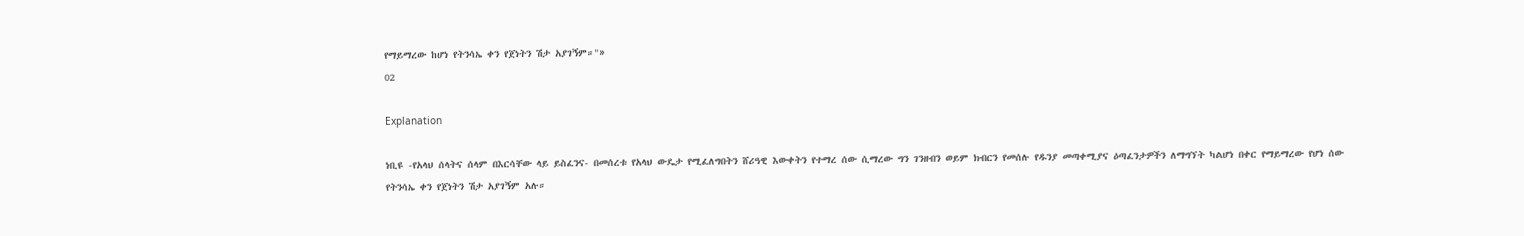የማይማረው ከሆነ የትንሳኤ ቀን የጀነትን ሽታ አያገኝም።"»
02

Explanation

ነቢዩ -የአላህ ሰላትና ሰላም በእርሳቸው ላይ ይስፈንና- በመሰረቱ የአላህ ውዴታ የሚፈለግበትን ሸሪዓዊ እውቀትን የተማረ ሰው ሲማረው ግን ገንዘብን ወይም ክብርን የመሰሉ የዱንያ መጣቀሚያና ዕጣፈንታዎችን ለማግኘት ካልሆነ በቀር የማይማረው የሆነ ሰው የትንሳኤ ቀን የጀነትን ሽታ አያገኝም አሉ።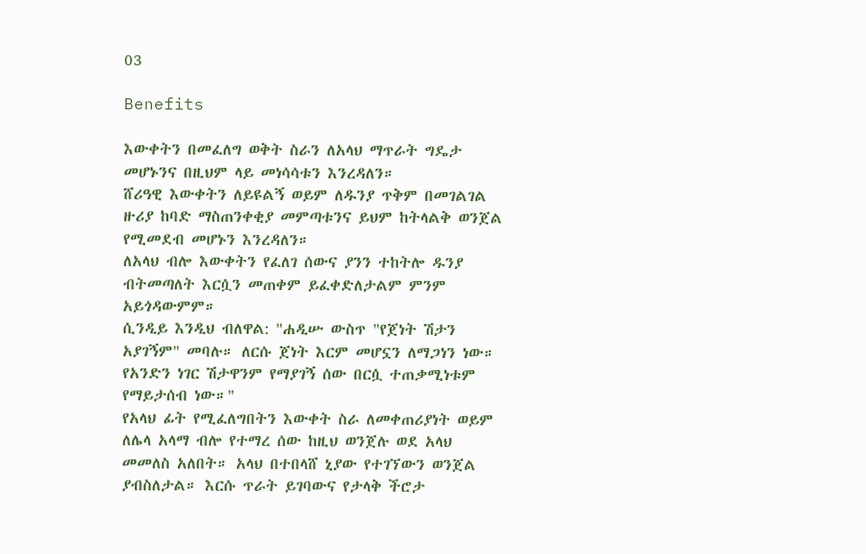03

Benefits

እውቀትን በመፈለግ ወቅት ስራን ለአላህ ማጥራት ግዴታ መሆኑንና በዚህም ላይ መነሳሳቱን እንረዳለን።
ሸሪዓዊ እውቀትን ለይዩልኝ ወይም ለዱንያ ጥቅም በመገልገል ዙሪያ ከባድ ማስጠንቀቂያ መምጣቱንና ይህም ከትላልቅ ወንጀል የሚመደብ መሆኑን እንረዳለን።
ለአላህ ብሎ እውቀትን የፈለገ ሰውና ያንን ተከትሎ ዱንያ ብትመጣለት እርሷን መጠቀም ይፈቀድለታልም ምንም አይጎዳውምም።
ሲንዲይ እንዲህ ብለዋል: "ሐዲሡ ውስጥ "የጀነት ሽታን አያገኝም" መባሉ። ለርሱ ጀነት እርም መሆኗን ለማጋነን ነው። የአንድን ነገር ሽታዋንም የማያገኝ ሰው በርሷ ተጠቃሚነቱም የማይታሰብ ነው።"
የአላህ ፊት የሚፈለግበትን እውቀት ስራ ለመቀጠሪያነት ወይም ለሌላ አላማ ብሎ የተማረ ሰው ከዚህ ወንጀሉ ወደ አላህ መመለስ አለበት። አላህ በተበላሸ ኒያው የተገኘውን ወንጀል ያብስለታል። እርሱ ጥራት ይገባውና የታላቅ ችሮታ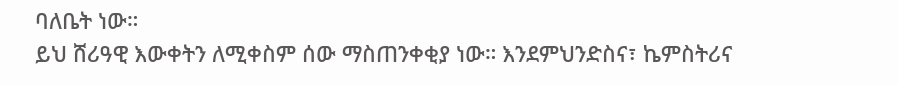ባለቤት ነው።
ይህ ሸሪዓዊ እውቀትን ለሚቀስም ሰው ማስጠንቀቂያ ነው። እንደምህንድስና፣ ኬምስትሪና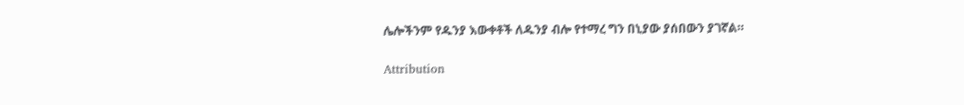ሌሎችንም የዱንያ እውቀቶች ለዱንያ ብሎ የተማረ ግን በኒያው ያሰበውን ያገኛል።

Attribution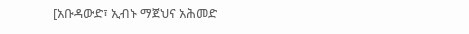[አቡዳውድ፣ ኢብኑ ማጀህና አሕመድ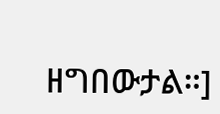ዘግበውታል።]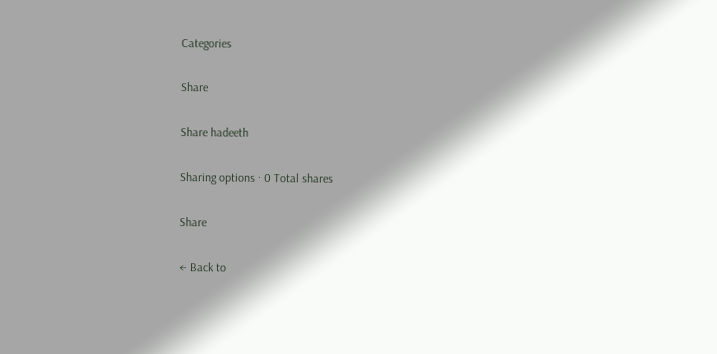Categories

Share

Share hadeeth

Sharing options · 0 Total shares

Share

← Back to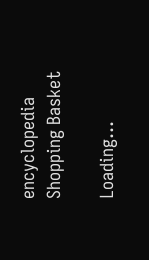encyclopedia
Shopping Basket

Loading...